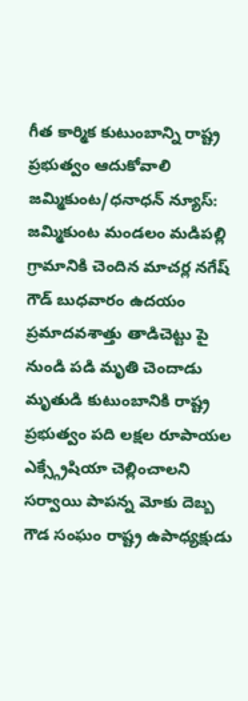గీత కార్మిక కుటుంబాన్ని రాష్ట్ర ప్రభుత్వం ఆదుకోవాలి
జమ్మికుంట/ధనాధన్ న్యూస్: జమ్మికుంట మండలం మడిపల్లి గ్రామానికి చెందిన మాచర్ల నగేష్ గౌడ్ బుధవారం ఉదయం ప్రమాదవశాత్తు తాడిచెట్టు పై నుండి పడి మృతి చెందాడు మృతుడి కుటుంబానికి రాష్ట్ర ప్రభుత్వం పది లక్షల రూపాయల ఎక్స్గ్రేషియా చెల్లించాలని సర్వాయి పాపన్న మోకు దెబ్బ గౌడ సంఘం రాష్ట్ర ఉపాధ్యక్షుడు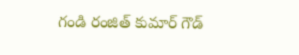గండి రంజిత్ కుమార్ గౌడ్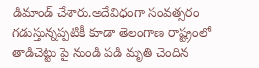డిమాండ్ చేశారు.అదేవిధంగా సంవత్సరం గడుస్తున్నప్పటికీ కూడా తెలంగాణ రాష్ట్రంలో తాడిచెట్టు పై నుండి పడి మృతి చెందిన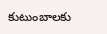కుటుంబాలకు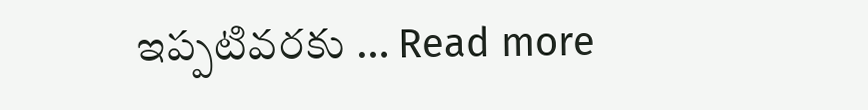ఇప్పటివరకు … Read more